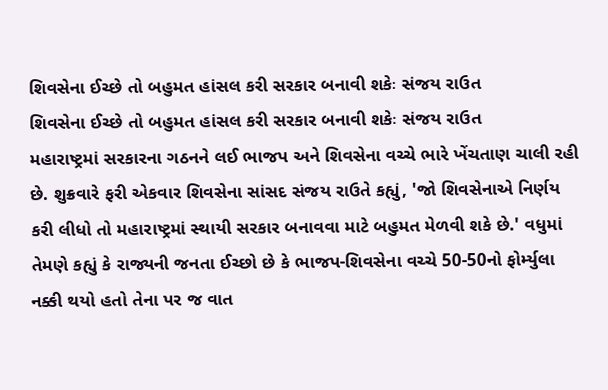શિવસેના ઈચ્છે તો બહુમત હાંસલ કરી સરકાર બનાવી શકેઃ સંજય રાઉત
શિવસેના ઈચ્છે તો બહુમત હાંસલ કરી સરકાર બનાવી શકેઃ સંજય રાઉત
મહારાષ્ટ્રમાં સરકારના ગઠનને લઈ ભાજપ અને શિવસેના વચ્ચે ભારે ખેંચતાણ ચાલી રહી છે. શુક્રવારે ફરી એકવાર શિવસેના સાંસદ સંજય રાઉતે કહ્યું, 'જો શિવસેનાએ નિર્ણય કરી લીધો તો મહારાષ્ટ્રમાં સ્થાયી સરકાર બનાવવા માટે બહુમત મેળવી શકે છે.' વધુમાં તેમણે કહ્યું કે રાજ્યની જનતા ઈચ્છો છે કે ભાજપ-શિવસેના વચ્ચે 50-50નો ફોર્મ્યુલા નક્કી થયો હતો તેના પર જ વાત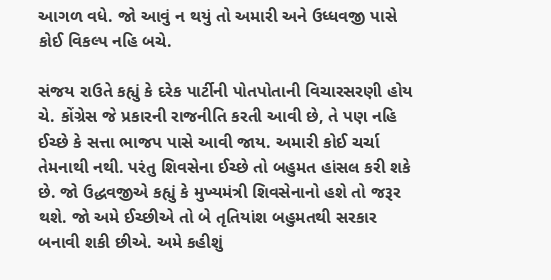આગળ વધે. જો આવું ન થયું તો અમારી અને ઉધ્ધવજી પાસે કોઈ વિકલ્પ નહિ બચે.

સંજય રાઉતે કહ્યું કે દરેક પાર્ટીની પોતપોતાની વિચારસરણી હોય ચે. કોંગ્રેસ જે પ્રકારની રાજનીતિ કરતી આવી છે, તે પણ નહિ ઈચ્છે કે સત્તા ભાજપ પાસે આવી જાય. અમારી કોઈ ચર્ચા તેમનાથી નથી. પરંતુ શિવસેના ઈચ્છે તો બહુમત હાંસલ કરી શકે છે. જો ઉદ્ધવજીએ કહ્યું કે મુખ્યમંત્રી શિવસેનાનો હશે તો જરૂર થશે. જો અમે ઈચ્છીએ તો બે તૃતિયાંશ બહુમતથી સરકાર બનાવી શકી છીએ. અમે કહીશું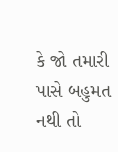કે જો તમારી પાસે બહુમત નથી તો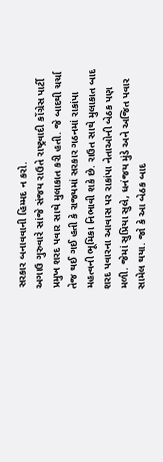સરકાર બનાવવાની હિમ્મદ ન કરો.
અગાઉ ગુરુવારે સાંજે સંજય રાઉતે રાષ્ટ્રવાદી કોંગ્રેસ પાર્ટી પ્રમુખ શરદ પવાર સાથે મુલાકાત કરી હતી. જે બાદથી ચર્ચા તેજ થઈ ગઈ હતી કે રાજ્યમાં સરકાર ગઠનમાં રાકાંપા મહત્વની ભૂમિકા નિભાવી શકે છે. રાઉત સાથે મુલાકાત બાદ શરદ પવારના આવાસ પર રાકાંપા નેતાઓની બેઠક પણ મળી. જેમાં સુપ્રિયા સુલે, ધનંજય મુંડે અને અજિત પવાર સામેલ થયા. જો કે આ બેઠક બાદ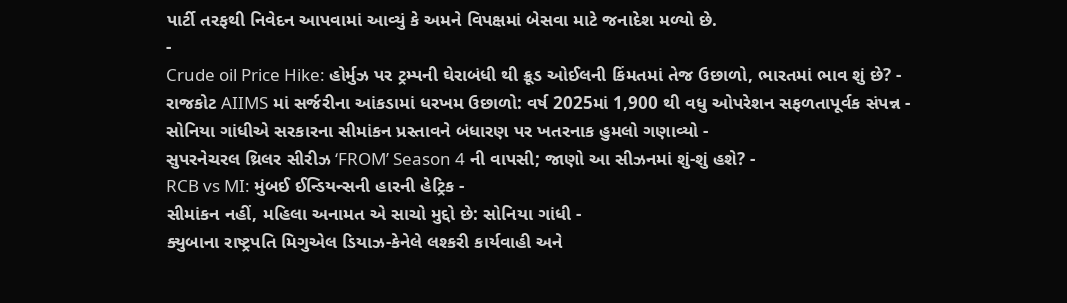પાર્ટી તરફથી નિવેદન આપવામાં આવ્યું કે અમને વિપક્ષમાં બેસવા માટે જનાદેશ મળ્યો છે.
-
Crude oil Price Hike: હોર્મુઝ પર ટ્રમ્પની ઘેરાબંધી થી ક્રૂડ ઓઈલની કિંમતમાં તેજ ઉછાળો, ભારતમાં ભાવ શું છે? -
રાજકોટ AIIMS માં સર્જરીના આંકડામાં ધરખમ ઉછાળો: વર્ષ 2025માં 1,900 થી વધુ ઓપરેશન સફળતાપૂર્વક સંપન્ન -
સોનિયા ગાંધીએ સરકારના સીમાંકન પ્રસ્તાવને બંધારણ પર ખતરનાક હુમલો ગણાવ્યો -
સુપરનેચરલ થ્રિલર સીરીઝ ‘FROM’ Season 4 ની વાપસી; જાણો આ સીઝનમાં શું-શું હશે? -
RCB vs MI: મુંબઈ ઈન્ડિયન્સની હારની હેટ્રિક -
સીમાંકન નહીં, મહિલા અનામત એ સાચો મુદ્દો છે: સોનિયા ગાંધી -
ક્યુબાના રાષ્ટ્રપતિ મિગુએલ ડિયાઝ-કેનેલે લશ્કરી કાર્યવાહી અને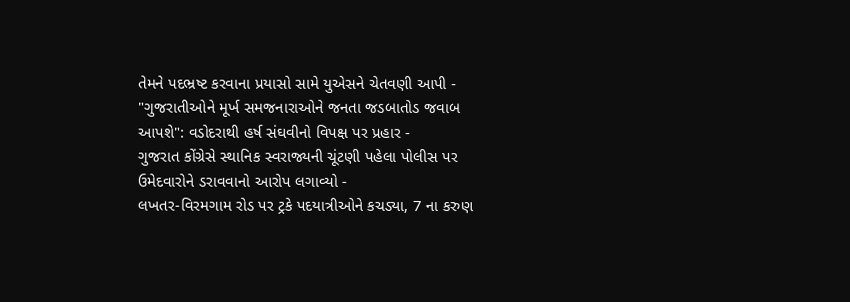તેમને પદભ્રષ્ટ કરવાના પ્રયાસો સામે યુએસને ચેતવણી આપી -
"ગુજરાતીઓને મૂર્ખ સમજનારાઓને જનતા જડબાતોડ જવાબ આપશે": વડોદરાથી હર્ષ સંઘવીનો વિપક્ષ પર પ્રહાર -
ગુજરાત કોંગ્રેસે સ્થાનિક સ્વરાજ્યની ચૂંટણી પહેલા પોલીસ પર ઉમેદવારોને ડરાવવાનો આરોપ લગાવ્યો -
લખતર-વિરમગામ રોડ પર ટ્રકે પદયાત્રીઓને કચડ્યા, 7 ના કરુણ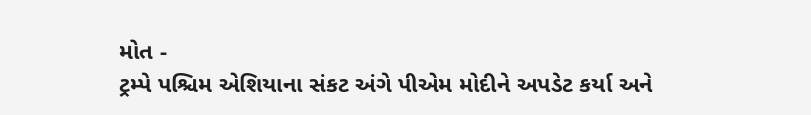મોત -
ટ્રમ્પે પશ્ચિમ એશિયાના સંકટ અંગે પીએમ મોદીને અપડેટ કર્યા અને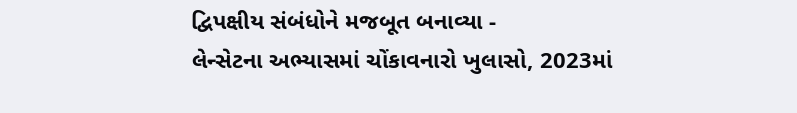દ્વિપક્ષીય સંબંધોને મજબૂત બનાવ્યા -
લેન્સેટના અભ્યાસમાં ચોંકાવનારો ખુલાસો, 2023માં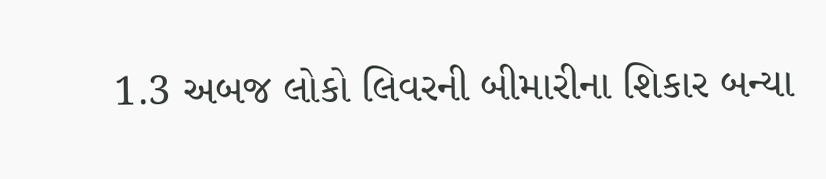1.3 અબજ લોકો લિવરની બીમારીના શિકાર બન્યા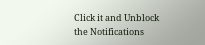Click it and Unblock the Notifications